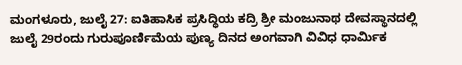ಮಂಗಳೂರು, ಜುಲೈ 27: ಐತಿಹಾಸಿಕ ಪ್ರಸಿದ್ಧಿಯ ಕದ್ರಿ ಶ್ರೀ ಮಂಜುನಾಥ ದೇವಸ್ಥಾನದಲ್ಲಿ ಜುಲೈ 29ರಂದು ಗುರುಪೂರ್ಣಿಮೆಯ ಪುಣ್ಯ ದಿನದ ಅಂಗವಾಗಿ ವಿವಿಧ ಧಾರ್ಮಿಕ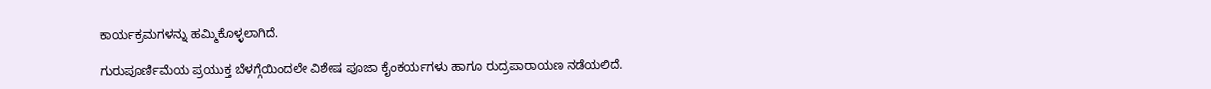ಕಾರ್ಯಕ್ರಮಗಳನ್ನು ಹಮ್ಮಿಕೊಳ್ಳಲಾಗಿದೆ.

ಗುರುಪೂರ್ಣಿಮೆಯ ಪ್ರಯುಕ್ತ ಬೆಳಗ್ಗೆಯಿಂದಲೇ ವಿಶೇಷ ಪೂಜಾ ಕೈಂಕರ್ಯಗಳು ಹಾಗೂ ರುದ್ರಪಾರಾಯಣ ನಡೆಯಲಿದೆ.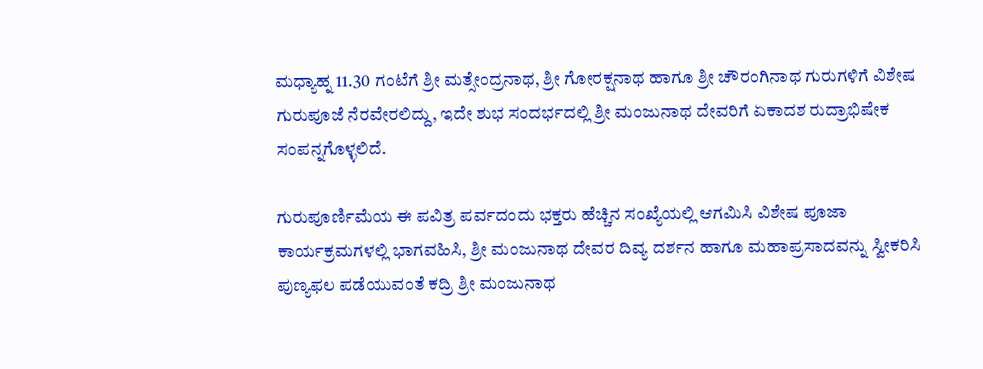ಮಧ್ಯಾಹ್ನ 11.30 ಗಂಟೆಗೆ ಶ್ರೀ ಮತ್ಸೇಂದ್ರನಾಥ, ಶ್ರೀ ಗೋರಕ್ಷನಾಥ ಹಾಗೂ ಶ್ರೀ ಚೌರಂಗಿನಾಥ ಗುರುಗಳಿಗೆ ವಿಶೇಷ ಗುರುಪೂಜೆ ನೆರವೇರಲಿದ್ದು, ಇದೇ ಶುಭ ಸಂದರ್ಭದಲ್ಲಿ ಶ್ರೀ ಮಂಜುನಾಥ ದೇವರಿಗೆ ಏಕಾದಶ ರುದ್ರಾಭಿಷೇಕ ಸಂಪನ್ನಗೊಳ್ಳಲಿದೆ.

ಗುರುಪೂರ್ಣಿಮೆಯ ಈ ಪವಿತ್ರ ಪರ್ವದಂದು ಭಕ್ತರು ಹೆಚ್ಚಿನ ಸಂಖ್ಯೆಯಲ್ಲಿ ಆಗಮಿಸಿ ವಿಶೇಷ ಪೂಜಾ ಕಾರ್ಯಕ್ರಮಗಳಲ್ಲಿ ಭಾಗವಹಿಸಿ, ಶ್ರೀ ಮಂಜುನಾಥ ದೇವರ ದಿವ್ಯ ದರ್ಶನ ಹಾಗೂ ಮಹಾಪ್ರಸಾದವನ್ನು ಸ್ವೀಕರಿಸಿ ಪುಣ್ಯಫಲ ಪಡೆಯುವಂತೆ ಕದ್ರಿ ಶ್ರೀ ಮಂಜುನಾಥ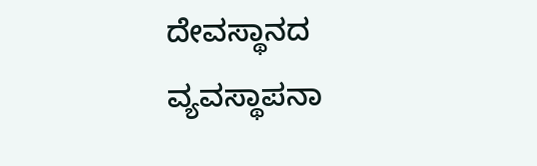ದೇವಸ್ಥಾನದ ವ್ಯವಸ್ಥಾಪನಾ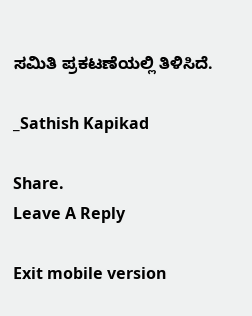ಸಮಿತಿ ಪ್ರಕಟಣೆಯಲ್ಲಿ ತಿಳಿಸಿದೆ.

_Sathish Kapikad

Share.
Leave A Reply

Exit mobile version